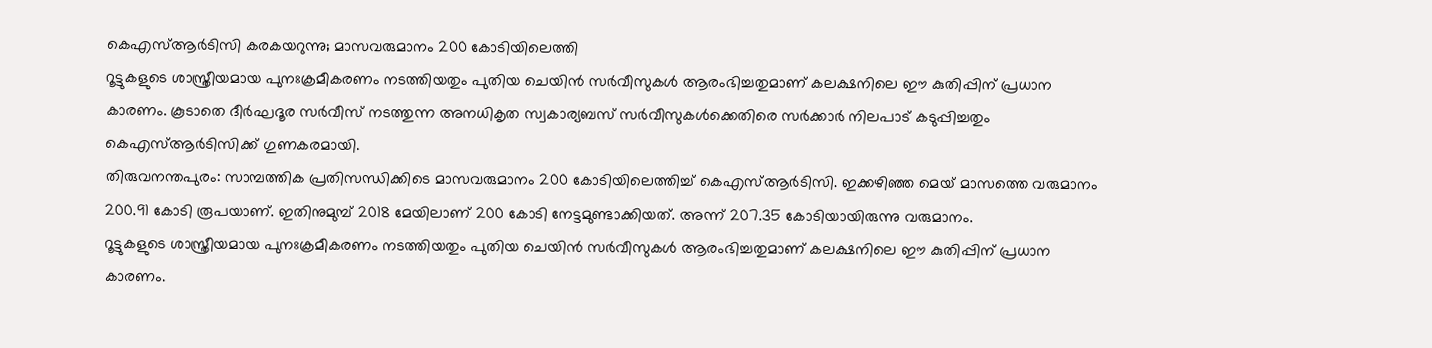കെഎസ്ആർടിസി കരകയറുന്നു; മാസവരുമാനം 200 കോടിയിലെത്തി
റൂട്ടുകളുടെ ശാസ്ത്രീയമായ പുനഃക്രമീകരണം നടത്തിയതും പുതിയ ചെയിൻ സർവീസുകൾ ആരംഭിച്ചതുമാണ് കലക്ഷനിലെ ഈ കുതിപ്പിന് പ്രധാന കാരണം. കൂടാതെ ദീർഘദൂര സർവീസ് നടത്തുന്ന അനധികൃത സ്വകാര്യബസ് സർവീസുകൾക്കെതിരെ സർക്കാർ നിലപാട് കടുപ്പിച്ചതും കെഎസ്ആർടിസിക്ക് ഗുണകരമായി.
തിരുവനന്തപുരം: സാമ്പത്തിക പ്രതിസന്ധിക്കിടെ മാസവരുമാനം 200 കോടിയിലെത്തിച്ച് കെഎസ്ആർടിസി. ഇക്കഴിഞ്ഞ മെയ് മാസത്തെ വരുമാനം 200.91 കോടി രൂപയാണ്. ഇതിനുമുമ്പ് 2018 മേയിലാണ് 200 കോടി നേട്ടമുണ്ടാക്കിയത്. അന്ന് 207.35 കോടിയായിരുന്നു വരുമാനം.
റൂട്ടുകളുടെ ശാസ്ത്രീയമായ പുനഃക്രമീകരണം നടത്തിയതും പുതിയ ചെയിൻ സർവീസുകൾ ആരംഭിച്ചതുമാണ് കലക്ഷനിലെ ഈ കുതിപ്പിന് പ്രധാന കാരണം.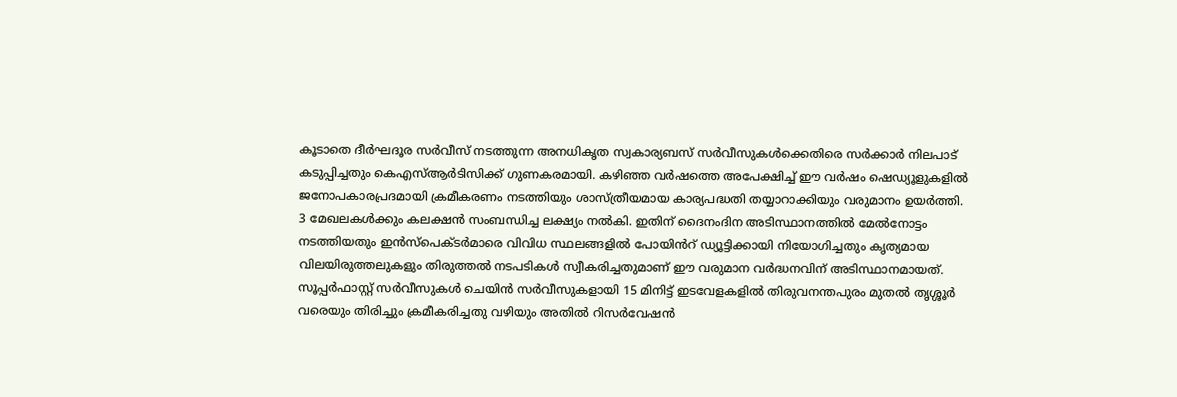കൂടാതെ ദീർഘദൂര സർവീസ് നടത്തുന്ന അനധികൃത സ്വകാര്യബസ് സർവീസുകൾക്കെതിരെ സർക്കാർ നിലപാട് കടുപ്പിച്ചതും കെഎസ്ആർടിസിക്ക് ഗുണകരമായി. കഴിഞ്ഞ വർഷത്തെ അപേക്ഷിച്ച് ഈ വർഷം ഷെഡ്യൂളുകളിൽ ജനോപകാരപ്രദമായി ക്രമീകരണം നടത്തിയും ശാസ്ത്രീയമായ കാര്യപദ്ധതി തയ്യാറാക്കിയും വരുമാനം ഉയർത്തി. 3 മേഖലകൾക്കും കലക്ഷൻ സംബന്ധിച്ച ലക്ഷ്യം നൽകി. ഇതിന് ദൈനംദിന അടിസ്ഥാനത്തിൽ മേൽനോട്ടം നടത്തിയതും ഇൻസ്പെക്ടർമാരെ വിവിധ സ്ഥലങ്ങളിൽ പോയിൻറ് ഡ്യൂട്ടിക്കായി നിയോഗിച്ചതും കൃത്യമായ വിലയിരുത്തലുകളും തിരുത്തൽ നടപടികൾ സ്വീകരിച്ചതുമാണ് ഈ വരുമാന വർദ്ധനവിന് അടിസ്ഥാനമായത്.
സൂപ്പർഫാസ്റ്റ് സർവീസുകൾ ചെയിൻ സർവീസുകളായി 15 മിനിട്ട് ഇടവേളകളിൽ തിരുവനന്തപുരം മുതൽ തൃശ്ശൂർ വരെയും തിരിച്ചും ക്രമീകരിച്ചതു വഴിയും അതിൽ റിസർവേഷൻ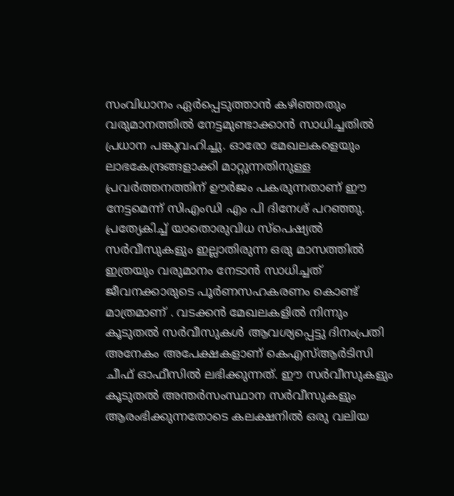സംവിധാനം ഏർപ്പെടുത്താൻ കഴിഞ്ഞതും വരുമാനത്തിൽ നേട്ടമുണ്ടാക്കാൻ സാധിച്ചതിൽ പ്രധാന പങ്കുവഹിച്ചു. ഓരോ മേഖലകളെയും ലാഭകേന്ദ്രങ്ങളാക്കി മാറ്റുന്നതിനുള്ള പ്രവർത്തനത്തിന് ഊർജം പകരുന്നതാണ് ഈ നേട്ടമെന്ന് സിഎംഡി എം പി ദിനേശ് പറഞ്ഞു.
പ്രത്യേകിച്ച് യാതൊരുവിധ സ്പെഷ്യൽ സർവീസുകളും ഇല്ലാതിരുന്ന ഒരു മാസത്തിൽ ഇത്രയും വരുമാനം നേടാൻ സാധിച്ചത് ജീവനക്കാരുടെ പൂർണസഹകരണം കൊണ്ട് മാത്രമാണ് . വടക്കൻ മേഖലകളിൽ നിന്നും കൂടുതൽ സർവീസുകൾ ആവശ്യപ്പെട്ടു ദിനംപ്രതി അനേകം അപേക്ഷകളാണ് കെഎസ്ആർടിസി ചീഫ് ഓഫീസിൽ ലഭിക്കുന്നത്. ഈ സർവീസുകളും കൂടുതൽ അന്തർസംസ്ഥാന സർവീസുകളും ആരംഭിക്കുന്നതോടെ കലക്ഷനിൽ ഒരു വലിയ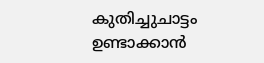കുതിച്ചുചാട്ടം ഉണ്ടാക്കാൻ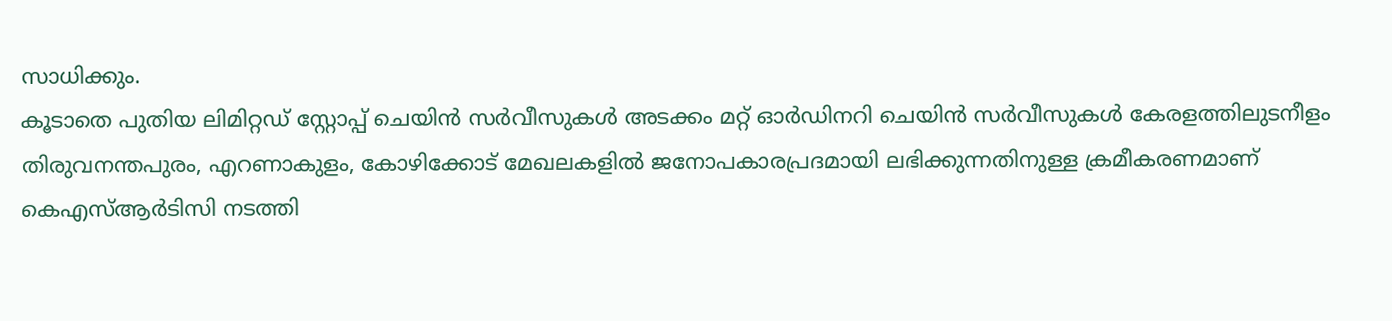സാധിക്കും.
കൂടാതെ പുതിയ ലിമിറ്റഡ് സ്റ്റോപ്പ് ചെയിൻ സർവീസുകൾ അടക്കം മറ്റ് ഓർഡിനറി ചെയിൻ സർവീസുകൾ കേരളത്തിലുടനീളം തിരുവനന്തപുരം, എറണാകുളം, കോഴിക്കോട് മേഖലകളിൽ ജനോപകാരപ്രദമായി ലഭിക്കുന്നതിനുള്ള ക്രമീകരണമാണ് കെഎസ്ആർടിസി നടത്തി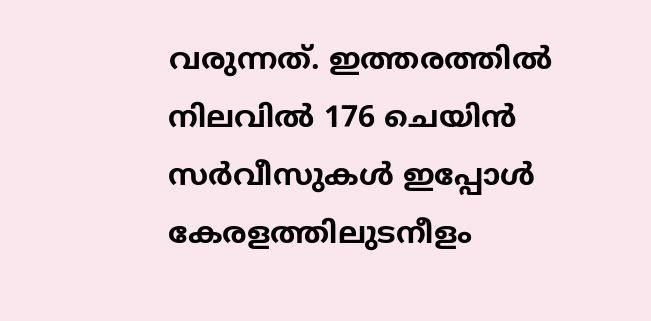വരുന്നത്. ഇത്തരത്തിൽ നിലവിൽ 176 ചെയിൻ സർവീസുകൾ ഇപ്പോൾ കേരളത്തിലുടനീളം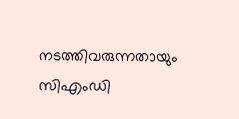നടത്തിവരുന്നതായും സിഎംഡി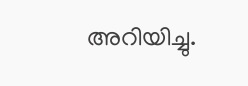അറിയിച്ചു.